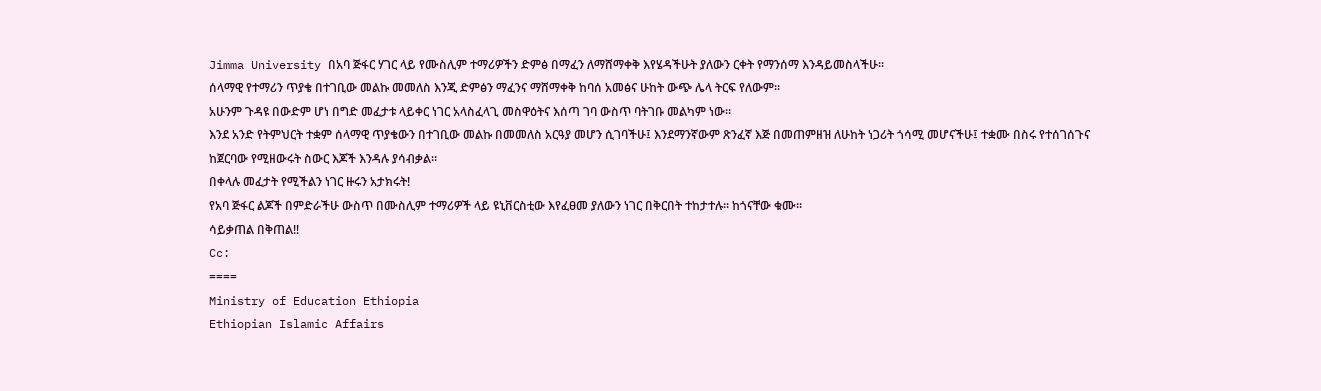Jimma University በአባ ጅፋር ሃገር ላይ የሙስሊም ተማሪዎችን ድምፅ በማፈን ለማሸማቀቅ እየሄዳችሁት ያለውን ርቀት የማንሰማ እንዳይመስላችሁ።
ሰላማዊ የተማሪን ጥያቄ በተገቢው መልኩ መመለስ እንጂ ድምፅን ማፈንና ማሸማቀቅ ከባሰ አመፅና ሁከት ውጭ ሌላ ትርፍ የለውም።
አሁንም ጉዳዩ በውድም ሆነ በግድ መፈታቱ ላይቀር ነገር አላስፈላጊ መስዋዕትና እሰጣ ገባ ውስጥ ባትገቡ መልካም ነው።
እንደ አንድ የትምህርት ተቋም ሰላማዊ ጥያቄውን በተገቢው መልኩ በመመለስ አርዓያ መሆን ሲገባችሁ፤ እንደማንኛውም ጽንፈኛ እጅ በመጠምዘዝ ለሁከት ነጋሪት ጎሳሚ መሆናችሁ፤ ተቋሙ በስሩ የተሰገሰጉና ከጀርባው የሚዘውሩት ስውር እጆች እንዳሉ ያሳብቃል።
በቀላሉ መፈታት የሚችልን ነገር ዙሩን አታክሩት!
የአባ ጅፋር ልጆች በምድራችሁ ውስጥ በሙስሊም ተማሪዎች ላይ ዩኒቨርስቲው እየፈፀመ ያለውን ነገር በቅርበት ተከታተሉ። ከጎናቸው ቁሙ።
ሳይቃጠል በቅጠል‼
Cc:
====
Ministry of Education Ethiopia
Ethiopian Islamic Affairs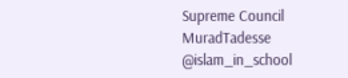Supreme Council
MuradTadesse
@islam_in_school